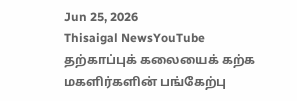Jun 25, 2026
Thisaigal NewsYouTube
தற்காப்புக் கலையைக் கற்க மகளிர்களின் பங்கேற்பு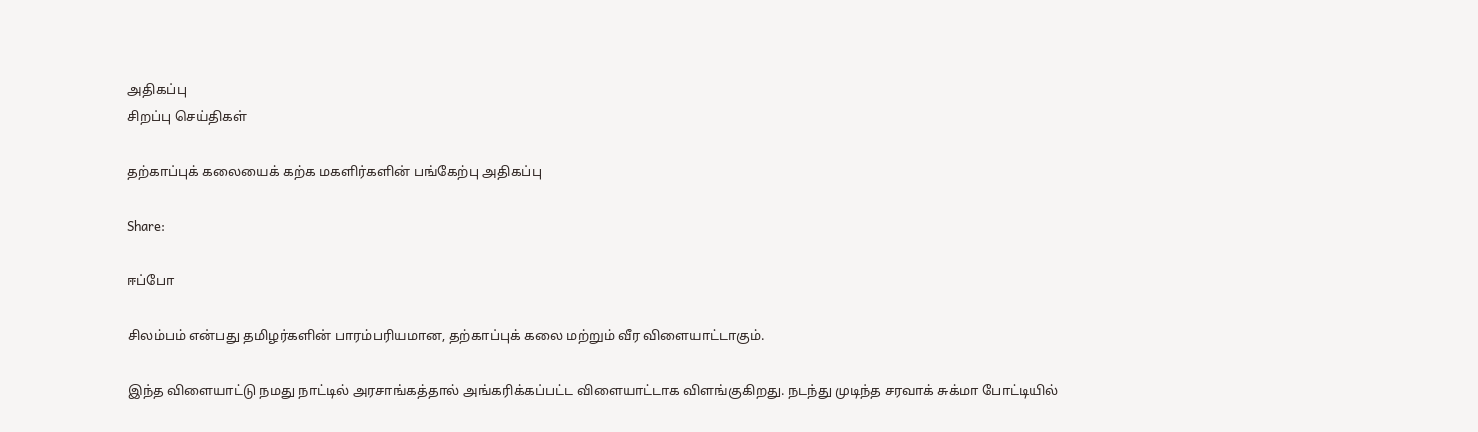அதிகப்பு
சிறப்பு செய்திகள்

தற்காப்புக் கலையைக் கற்க மகளிர்களின் பங்கேற்பு அதிகப்பு

Share:

ஈப்போ

சிலம்பம் என்பது தமிழர்களின் பாரம்பரியமான, தற்காப்புக் கலை மற்றும் வீர விளையாட்டாகும்.

இந்த விளையாட்டு நமது நாட்டில் அரசாங்கத்தால் அங்கரிக்கப்பட்ட விளையாட்டாக விளங்குகிறது. நடந்து முடிந்த சரவாக் சுக்மா போட்டியில்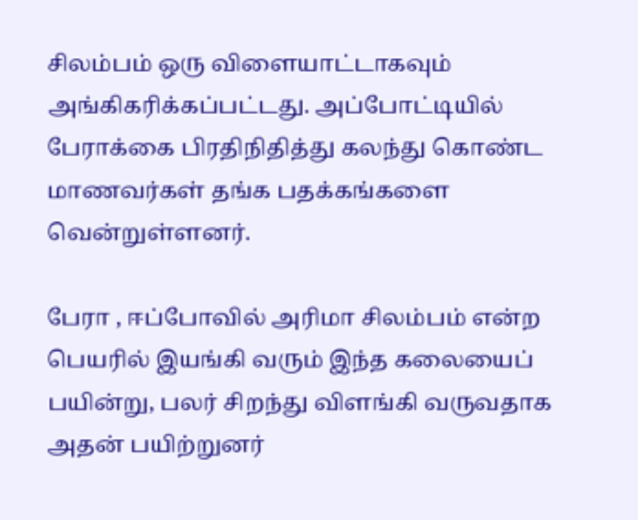சிலம்பம் ஒரு விளையாட்டாகவும் அங்கிகரிக்கப்பட்டது. அப்போட்டியில் பேராக்கை பிரதிநிதித்து கலந்து கொண்ட மாணவர்கள் தங்க பதக்கங்களை வென்றுள்ளனர்.

பேரா , ஈப்போவில் அரிமா சிலம்பம் என்ற பெயரில் இயங்கி வரும் இந்த கலையைப் பயின்று, பலர் சிறந்து விளங்கி வருவதாக அதன் பயிற்றுனர்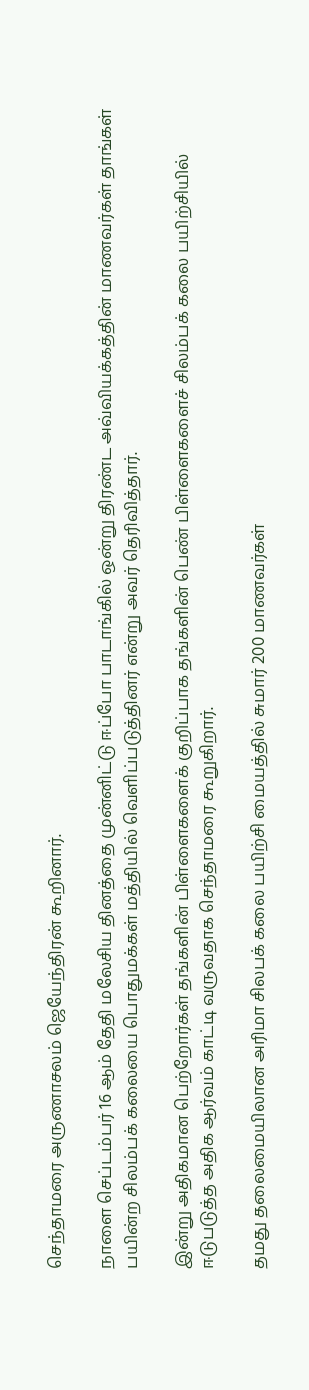செந்தாமரை அருணாசலம் ஜெயேந்திரன் கூறினார்.

நாளை செப்டம்பர் 16 ஆம் தேதி மலேசிய தினத்தை முன்னிட்டு ஈப்போ பாடாங்கில் ஒன்று திரண்ட அவ்வியக்கத்தின் மாணவர்கள் தாங்கள் பயின்ற சிலம்பக் கலையை பொதுமக்கள் மத்தியில் வெளிப்படுத்தினர் என்று அவர் தெரிவித்தார்.

இன்று அதிகமான பெற்றோர்கள் தங்களின் பிள்ளைகளைக் குறிப்பாக தங்களின் பெண் பிள்ளைகளைச் சிலம்பக் கலை பயிற்சியில் ஈடுபடுத்த அதிக ஆர்வம் காட்டி வருவதாக செந்தாமரை கூறுகிறார்.

தமது தலைமையிலான அரிமா சிலபக் கலை பயிற்சி மையத்தில் சுமார் 200 மாணவர்கள்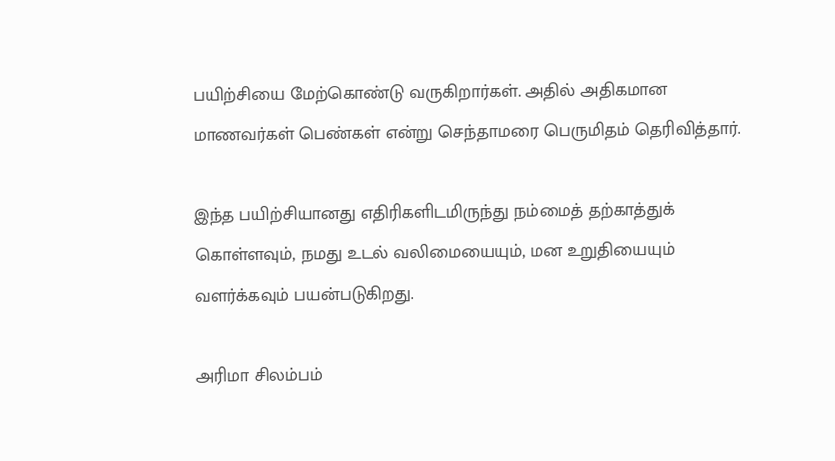பயிற்சியை மேற்கொண்டு வருகிறார்கள். அதில் அதிகமான மாணவர்கள் பெண்கள் என்று செந்தாமரை பெருமிதம் தெரிவித்தார்.

இந்த பயிற்சியானது எதிரிகளிடமிருந்து நம்மைத் தற்காத்துக் கொள்ளவும், நமது உடல் வலிமையையும், மன உறுதியையும் வளர்க்கவும் பயன்படுகிறது.

அரிமா சிலம்பம்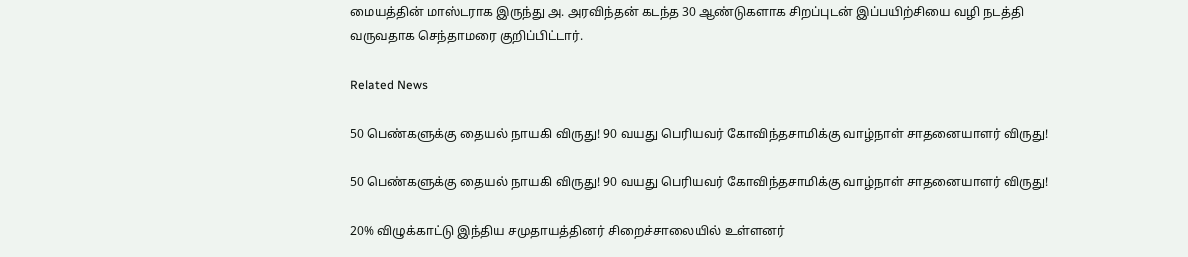மையத்தின் மாஸ்டராக இருந்து அ. அரவிந்தன் கடந்த 30 ஆண்டுகளாக சிறப்புடன் இப்பயிற்சியை வழி நடத்தி வருவதாக செந்தாமரை குறிப்பிட்டார்.

Related News

50 பெண்களுக்கு தையல் நாயகி விருது! 90 வயது பெரியவர் கோவிந்தசாமிக்கு வாழ்நாள் சாதனையாளர் விருது!

50 பெண்களுக்கு தையல் நாயகி விருது! 90 வயது பெரியவர் கோவிந்தசாமிக்கு வாழ்நாள் சாதனையாளர் விருது!

20% விழுக்காட்டு இந்திய சமுதாயத்தினர் சிறைச்சாலையில் உள்ளனர்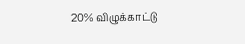20% விழுக்காட்டு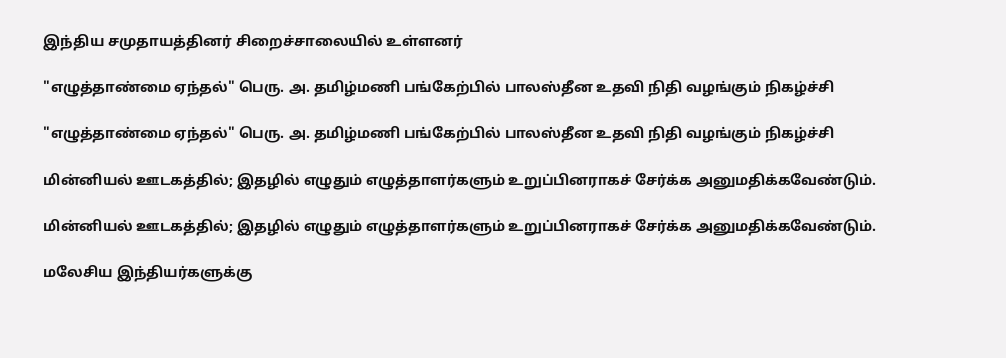இந்திய சமுதாயத்தினர் சிறைச்சாலையில் உள்ளனர்

"எழுத்தாண்மை ஏந்தல்" பெரு. அ. தமிழ்மணி பங்கேற்பில் பாலஸ்தீன உதவி நிதி வழங்கும் நிகழ்ச்சி

"எழுத்தாண்மை ஏந்தல்" பெரு. அ. தமிழ்மணி பங்கேற்பில் பாலஸ்தீன உதவி நிதி வழங்கும் நிகழ்ச்சி

மின்னியல் ஊடகத்தில்; இதழில் எழுதும் எழுத்தாளர்களும் உறுப்பினராகச் சேர்க்க அனுமதிக்கவேண்டும்.

மின்னியல் ஊடகத்தில்; இதழில் எழுதும் எழுத்தாளர்களும் உறுப்பினராகச் சேர்க்க அனுமதிக்கவேண்டும்.

மலேசிய இந்தியர்களுக்கு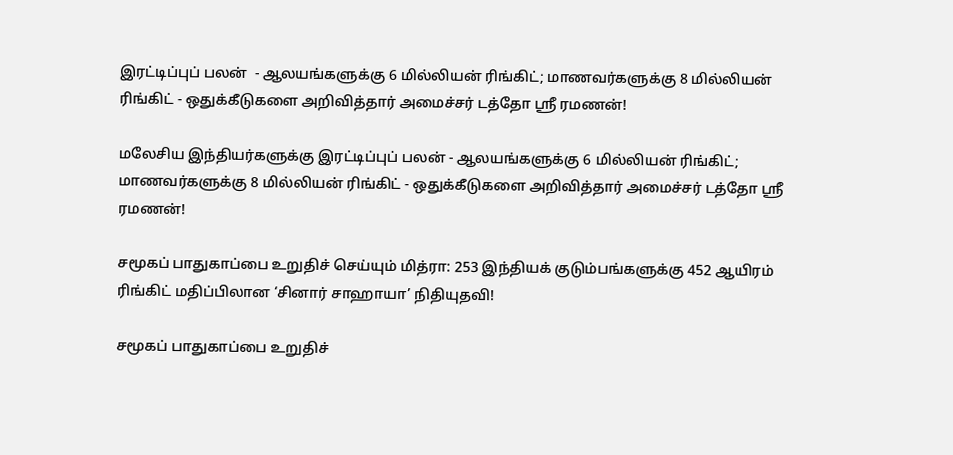இரட்டிப்புப் பலன்  - ஆலயங்களுக்கு 6 மில்லியன் ரிங்கிட்; மாணவர்களுக்கு 8 மில்லியன் ரிங்கிட் - ஒதுக்கீடுகளை அறிவித்தார் அமைச்சர் டத்தோ ஶ்ரீ ரமணன்!

மலேசிய இந்தியர்களுக்கு இரட்டிப்புப் பலன் - ஆலயங்களுக்கு 6 மில்லியன் ரிங்கிட்; மாணவர்களுக்கு 8 மில்லியன் ரிங்கிட் - ஒதுக்கீடுகளை அறிவித்தார் அமைச்சர் டத்தோ ஶ்ரீ ரமணன்!

சமூகப் பாதுகாப்பை உறுதிச் செய்யும் மித்ரா: 253 இந்தியக் குடும்பங்களுக்கு 452 ஆயிரம் ரிங்கிட் மதிப்பிலான ‘சினார் சாஹாயா’ நிதியுதவி!

சமூகப் பாதுகாப்பை உறுதிச்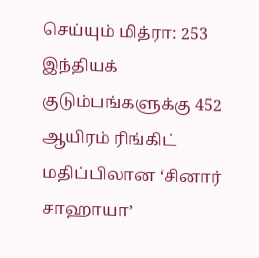செய்யும் மித்ரா: 253 இந்தியக் குடும்பங்களுக்கு 452 ஆயிரம் ரிங்கிட் மதிப்பிலான ‘சினார் சாஹாயா’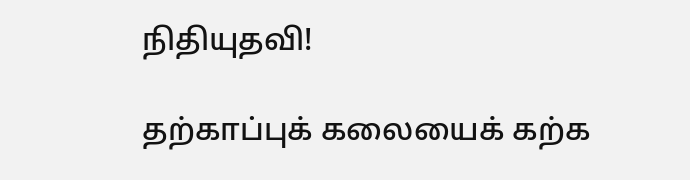நிதியுதவி!

தற்காப்புக் கலையைக் கற்க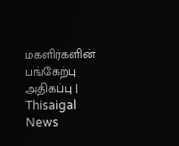மகளிர்களின் பங்கேற்பு அதிகப்பு | Thisaigal News